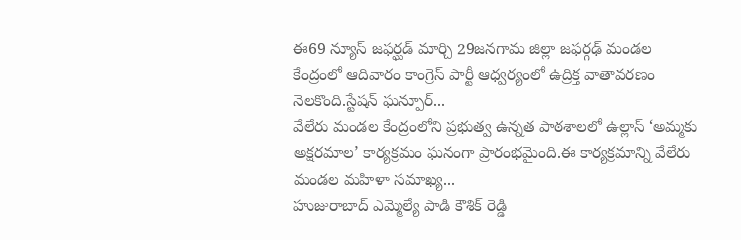ఈ69 న్యూస్ జఫర్ఘడ్ మార్చి 29జనగామ జిల్లా జఫర్గఢ్ మండల కేంద్రంలో ఆదివారం కాంగ్రెస్ పార్టీ ఆధ్వర్యంలో ఉద్రిక్త వాతావరణం నెలకొంది.స్టేషన్ ఘన్పూర్...
వేలేరు మండల కేంద్రంలోని ప్రభుత్వ ఉన్నత పాఠశాలలో ఉల్లాస్ ‘అమ్మకు అక్షరమాల’ కార్యక్రమం ఘనంగా ప్రారంభమైంది.ఈ కార్యక్రమాన్ని వేలేరు మండల మహిళా సమాఖ్య...
హుజురాబాద్ ఎమ్మెల్యే పాడి కౌశిక్ రెడ్డి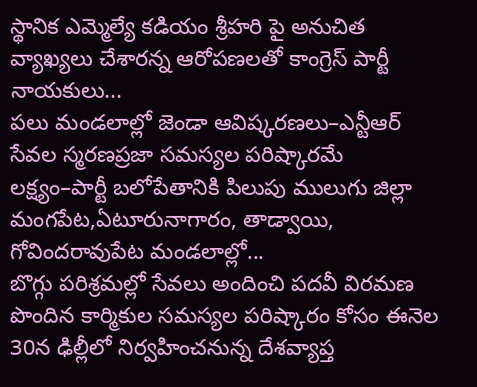స్థానిక ఎమ్మెల్యే కడియం శ్రీహరి పై అనుచిత వ్యాఖ్యలు చేశారన్న ఆరోపణలతో కాంగ్రెస్ పార్టీ నాయకులు...
పలు మండలాల్లో జెండా ఆవిష్కరణలు–ఎన్టీఆర్ సేవల స్మరణప్రజా సమస్యల పరిష్కారమే లక్ష్యం–పార్టీ బలోపేతానికి పిలుపు ములుగు జిల్లా మంగపేట,ఏటూరునాగారం, తాడ్వాయి, గోవిందరావుపేట మండలాల్లో...
బొగ్గు పరిశ్రమల్లో సేవలు అందించి పదవీ విరమణ పొందిన కార్మికుల సమస్యల పరిష్కారం కోసం ఈనెల 30న ఢిల్లీలో నిర్వహించనున్న దేశవ్యాప్త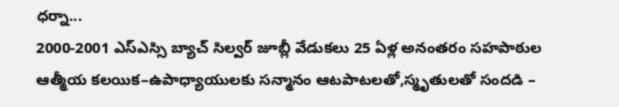ధర్నా...
2000-2001 ఎస్ఎస్సి బ్యాచ్ సిల్వర్ జూబ్లీ వేడుకలు 25 ఏళ్ల అనంతరం సహపాఠుల ఆత్మీయ కలయిక–ఉపాధ్యాయులకు సన్మానం ఆటపాటలతో,స్మృతులతో సందడి –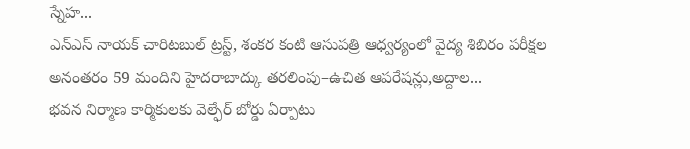స్నేహ...
ఎన్ఎస్ నాయక్ చారిటబుల్ ట్రస్ట్, శంకర కంటి ఆసుపత్రి ఆధ్వర్యంలో వైద్య శిబిరం పరీక్షల అనంతరం 59 మందిని హైదరాబాద్కు తరలింపు–ఉచిత ఆపరేషన్లు,అద్దాల...
భవన నిర్మాణ కార్మికులకు వెల్ఫేర్ బోర్డు ఏర్పాటు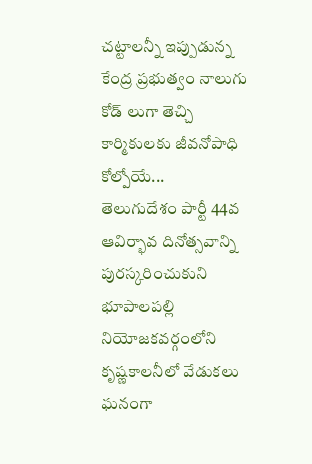చట్టాలన్నీ ఇప్పుడున్న కేంద్ర ప్రభుత్వం నాలుగు కోడ్ లుగా తెచ్చి కార్మికులకు జీవనోపాధి కోల్పోయే...
తెలుగుదేశం పార్టీ 44వ ఆవిర్భావ దినోత్సవాన్ని పురస్కరించుకుని భూపాలపల్లి నియోజకవర్గంలోని కృష్ణకాలనీలో వేడుకలు ఘనంగా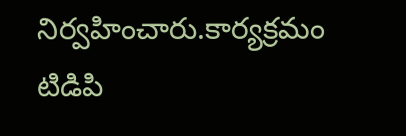నిర్వహించారు.కార్యక్రమం టిడిపి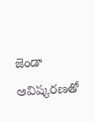జెండా ఆవిష్కరణతో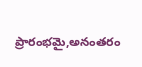ప్రారంభమై,అనంతరం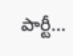పార్టీ...